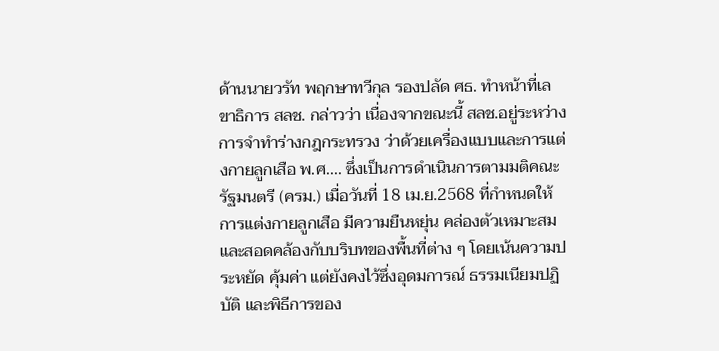ด้านนายวรัท พฤกษาทวีกุล รองปลัด ศธ. ทำหน้าที่เลขาธิการ สลช. กล่าวว่า เนื่องจากขณะนี้ สลช.อยู่ระหว่างการจำทำร่างกฎกระทรวง ว่าด้วยเครื่องแบบและการแต่งกายลูกเสือ พ.ศ.... ซึ่งเป็นการดำเนินการตามมติคณะรัฐมนตรี (ครม.) เมื่อวันที่ 18 เม.ย.2568 ที่กำหนดให้การแต่งกายลูกเสือ มีความยืนหยุ่น คล่องตัวเหมาะสม และสอดคล้องกับบริบทของพื้นที่ต่าง ๆ โดยเน้นความประหยัด คุ้มค่า แต่ยังคงไว้ซึ่งอุดมการณ์ ธรรมเนียมปฏิบัติ และพิธีการของ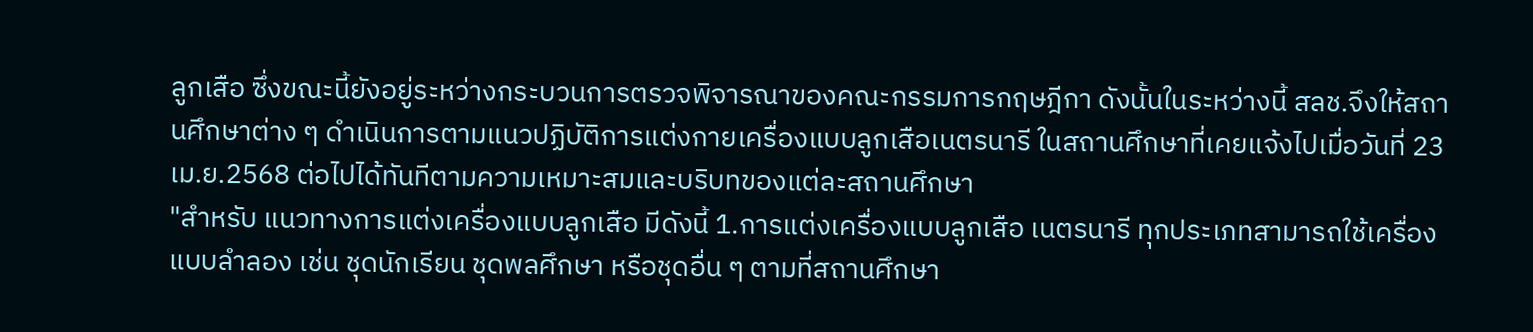ลูกเสือ ซึ่งขณะนี้ยังอยู่ระหว่างกระบวนการตรวจพิจารณาของคณะกรรมการกฤษฎีกา ดังนั้นในระหว่างนี้ สลช.จึงให้สถานศึกษาต่าง ๆ ดำเนินการตามแนวปฏิบัติการแต่งกายเครื่องแบบลูกเสือเนตรนารี ในสถานศึกษาที่เคยแจ้งไปเมื่อวันที่ 23 เม.ย.2568 ต่อไปได้ทันทีตามความเหมาะสมและบริบทของแต่ละสถานศึกษา
"สำหรับ แนวทางการแต่งเครื่องแบบลูกเสือ มีดังนี้ 1.การแต่งเครื่องแบบลูกเสือ เนตรนารี ทุกประเภทสามารถใช้เครื่องแบบลำลอง เช่น ชุดนักเรียน ชุดพลศึกษา หรือชุดอื่น ๆ ตามที่สถานศึกษา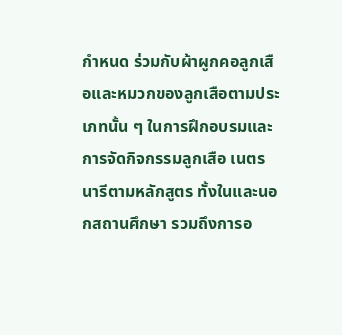กำหนด ร่วมกับผ้าผูกคอลูกเสือและหมวกของลูกเสือตามประเภทนั้น ๆ ในการฝึกอบรมและการจัดกิจกรรมลูกเสือ เนตรนารีตามหลักสูตร ทั้งในและนอกสถานศึกษา รวมถึงการอ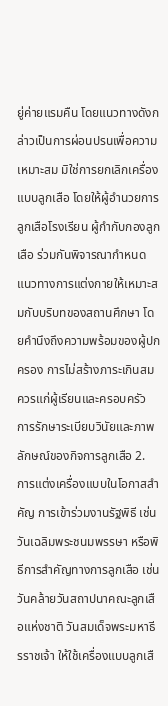ยู่ค่ายแรมคืน โดยแนวทางดังกล่าวเป็นการผ่อนปรนเพื่อความเหมาะสม มิใช่การยกเลิกเครื่องแบบลูกเสือ โดยให้ผู้อำนวยการลูกเสือโรงเรียน ผู้กำกับกองลูกเสือ ร่วมกันพิจารณากำหนดแนวทางการแต่งกายให้เหมาะสมกับบริบทของสถานศึกษา โดยคำนึงถึงความพร้อมของผู้ปกครอง การไม่สร้างภาระเกินสมควรแก่ผู้เรียนและครอบครัว การรักษาระเบียบวินัยและภาพลักษณ์ของกิจการลูกเสือ 2. การแต่งเครื่องแบบในโอกาสสำคัญ การเข้าร่วมงานรัฐพิธี เช่น วันเฉลิมพระชนมพรรษา หรือพิธีการสำคัญทางการลูกเสือ เช่น วันคล้ายวันสถาปนาคณะลูกเสือแห่งชาติ วันสมเด็จพระมหาธีรราชเจ้า ให้ใช้เครื่องแบบลูกเสื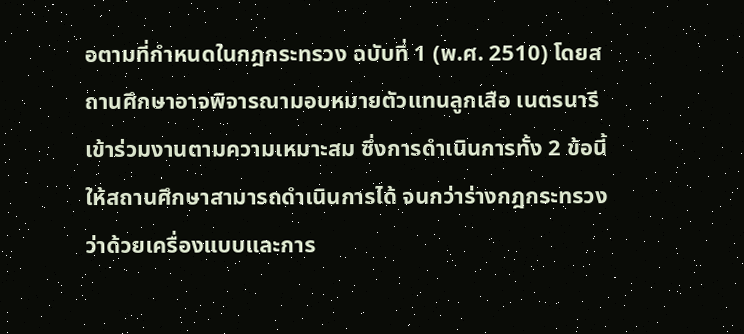อตามที่กำหนดในกฎกระทรวง ฉบับที่ 1 (พ.ศ. 2510) โดยสถานศึกษาอาจพิจารณามอบหมายตัวแทนลูกเสือ เนตรนารี เข้าร่วมงานตามความเหมาะสม ซึ่งการดำเนินการทั้ง 2 ข้อนี้ ให้สถานศึกษาสามารถดำเนินการได้ จนกว่าร่างกฎกระทรวงว่าด้วยเครื่องแบบและการ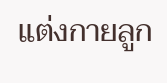แต่งกายลูก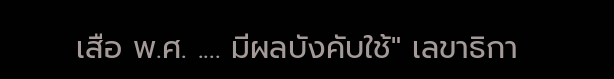เสือ พ.ศ. .... มีผลบังคับใช้" เลขาธิกา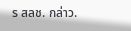ร สลช. กล่าว.